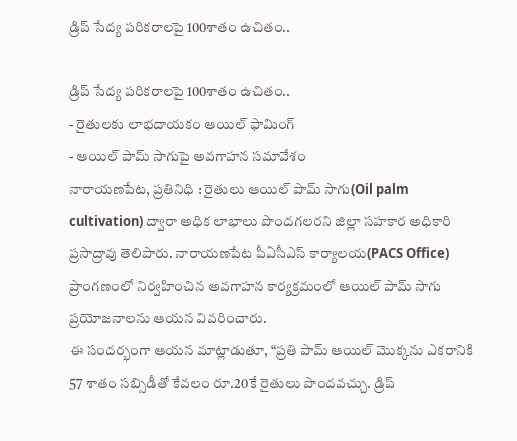డ్రిప్ సేద్య పరికరాలపై 100శాతం ఉచితం..

డ్రిప్ సేద్య పరికరాలపై 100శాతం ఉచితం..
- రైతులకు లాభదాయకం ఆయిల్ ఫామింగ్
- ఆయిల్ పామ్ సాగుపై అవగాహన సమావేశం
నారాయణపేట, ప్రతినిధి : రైతులు ఆయిల్ పామ్ సాగు(Oil palm cultivation) ద్వారా అధిక లాభాలు పొందగలరని జిల్లా సహకార అధికారి ప్రసాద్రావు తెలిపారు. నారాయణపేట పీఏసీఎస్ కార్యాలయ(PACS Office) ప్రాంగణంలో నిర్వహించిన అవగాహన కార్యక్రమంలో ఆయిల్ పామ్ సాగు ప్రయోజనాలను ఆయన వివరించారు.
ఈ సందర్భంగా ఆయన మాట్లాడుతూ, “ప్రతి పామ్ ఆయిల్ మొక్కను ఎకరానికి 57 శాతం సబ్సిడీతో కేవలం రూ.20కే రైతులు పొందవచ్చు. డ్రిప్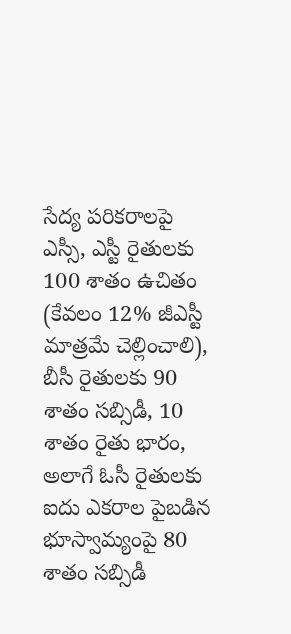సేద్య పరికరాలపై ఎస్సీ, ఎస్టీ రైతులకు 100 శాతం ఉచితం (కేవలం 12% జీఎస్టీ మాత్రమే చెల్లించాలి), బీసీ రైతులకు 90 శాతం సబ్సిడీ, 10 శాతం రైతు భారం, అలాగే ఓసీ రైతులకు ఐదు ఎకరాల పైబడిన భూస్వామ్యంపై 80 శాతం సబ్సిడీ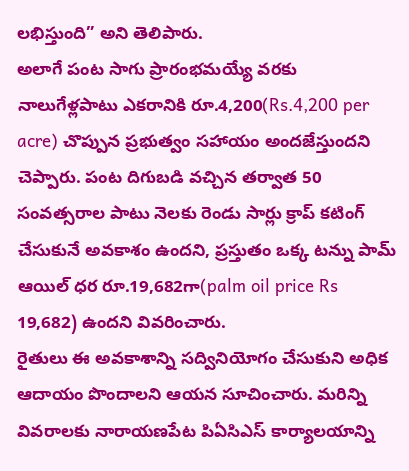లభిస్తుంది” అని తెలిపారు.
అలాగే పంట సాగు ప్రారంభమయ్యే వరకు నాలుగేళ్లపాటు ఎకరానికి రూ.4,200(Rs.4,200 per acre) చొప్పున ప్రభుత్వం సహాయం అందజేస్తుందని చెప్పారు. పంట దిగుబడి వచ్చిన తర్వాత 50 సంవత్సరాల పాటు నెలకు రెండు సార్లు క్రాప్ కటింగ్ చేసుకునే అవకాశం ఉందని, ప్రస్తుతం ఒక్క టన్ను పామ్ ఆయిల్ ధర రూ.19,682గా(palm oil price Rs 19,682) ఉందని వివరించారు.
రైతులు ఈ అవకాశాన్ని సద్వినియోగం చేసుకుని అధిక ఆదాయం పొందాలని ఆయన సూచించారు. మరిన్ని వివరాలకు నారాయణపేట పిఏసిఎస్ కార్యాలయాన్ని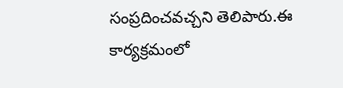సంప్రదించవచ్చని తెలిపారు.ఈ కార్యక్రమంలో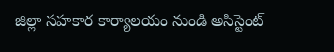జిల్లా సహకార కార్యాలయం నుండి అసిస్టెంట్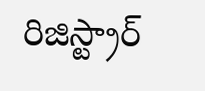రిజిస్ట్రార్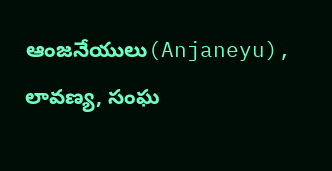ఆంజనేయులు(Anjaneyu), లావణ్య, సంఘ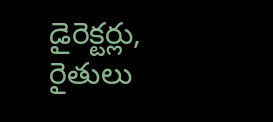డైరెక్టర్లు, రైతులు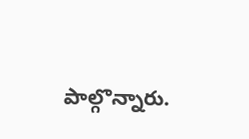పాల్గొన్నారు.